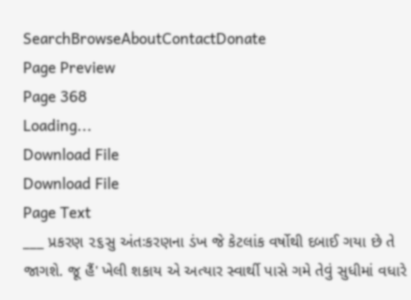SearchBrowseAboutContactDonate
Page Preview
Page 368
Loading...
Download File
Download File
Page Text
___ પ્રકરણ ૨૬સુ અંતઃકરણના ડંખ જે કેટલાંક વર્ષોથી દબાઈ ગયા છે તે જાગશે. જૂ હૈં' ખેલી શકાય એ અત્યાર સ્વાર્થી પાસે ગમે તેવું સુધીમાં વધારે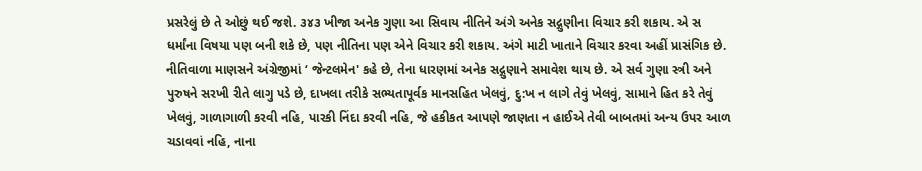પ્રસરેલું છે તે ઓછું થઈ જશે. ૩૪૩ ખીજા અનેક ગુણા આ સિવાય નીતિને અંગે અનેક સદ્ગુણીના વિચાર કરી શકાય. એ સ ધર્માંના વિષયા પણ બની શકે છે, પણ નીતિના પણ એને વિચાર કરી શકાય. અંગે માટી ખાતાને વિચાર કરવા અહીં પ્રાસંગિક છે. નીતિવાળા માણસને અંગ્રેજીમાં ‘ જેન્ટલમેન' કહે છે, તેના ધારણમાં અનેક સદ્ગુણાને સમાવેશ થાય છે. એ સર્વ ગુણા સ્ત્રી અને પુરુષને સરખી રીતે લાગુ પડે છે, દાખલા તરીકે સભ્યતાપૂર્વક માનસહિત ખેલવું, દુ:ખ ન લાગે તેવું ખેલવું, સામાને હિત કરે તેવું ખેલવું, ગાળાગાળી કરવી નહિ, પારકી નિંદા કરવી નહિ, જે હકીકત આપણે જાણતા ન હાઈએ તેવી બાબતમાં અન્ય ઉપર આળ ચડાવવાં નહિ, નાના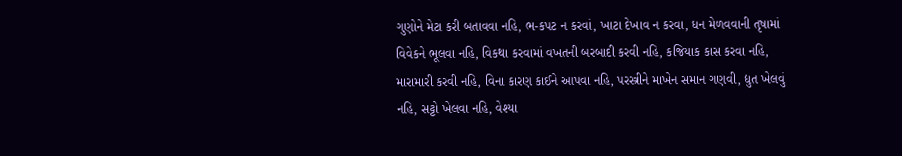ગુણોને મેટા કરી બતાવવા નહિ, ભ-કપટ ન કરવાં, ખાટા દેખાવ ન કરવા, ધન મેળવવાની તૃષામાં વિવેકને ભૂલવા નહિ, વિકથા કરવામાં વખતની બરબાદી કરવી નહિ, કજિયાક કાસ કરવા નહિ, મારામારી કરવી નહિ, વિના કારણ કાઈને આપવા નહિ, પરસ્ત્રીને માખેન સમાન ગણવી, દ્યુત ખેલવું નહિ, સટ્ટો ખેલવા નહિ, વેશ્યા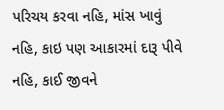પરિચય કરવા નહિ, માંસ ખાવું નહિ, કાઇ પણ આકારમાં દારૂ પીવે નહિ, કાઈ જીવને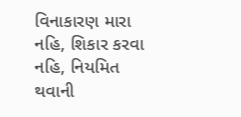વિનાકારણ મારા નહિ, શિકાર કરવા નહિ, નિયમિત થવાની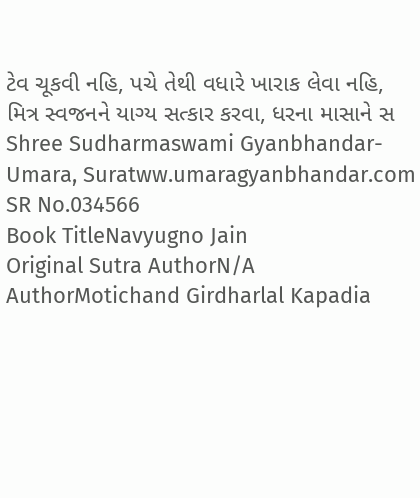ટેવ ચૂકવી નહિ, પચે તેથી વધારે ખારાક લેવા નહિ, મિત્ર સ્વજનને યાગ્ય સત્કાર કરવા, ધરના માસાને સ Shree Sudharmaswami Gyanbhandar-Umara, Suratww.umaragyanbhandar.com
SR No.034566
Book TitleNavyugno Jain
Original Sutra AuthorN/A
AuthorMotichand Girdharlal Kapadia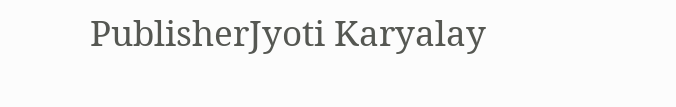PublisherJyoti Karyalay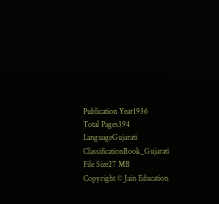Publication Year1936
Total Pages394
LanguageGujarati
ClassificationBook_Gujarati
File Size27 MB
Copyright © Jain Education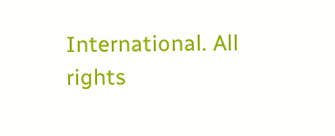International. All rights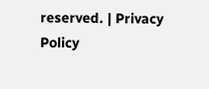reserved. | Privacy Policy